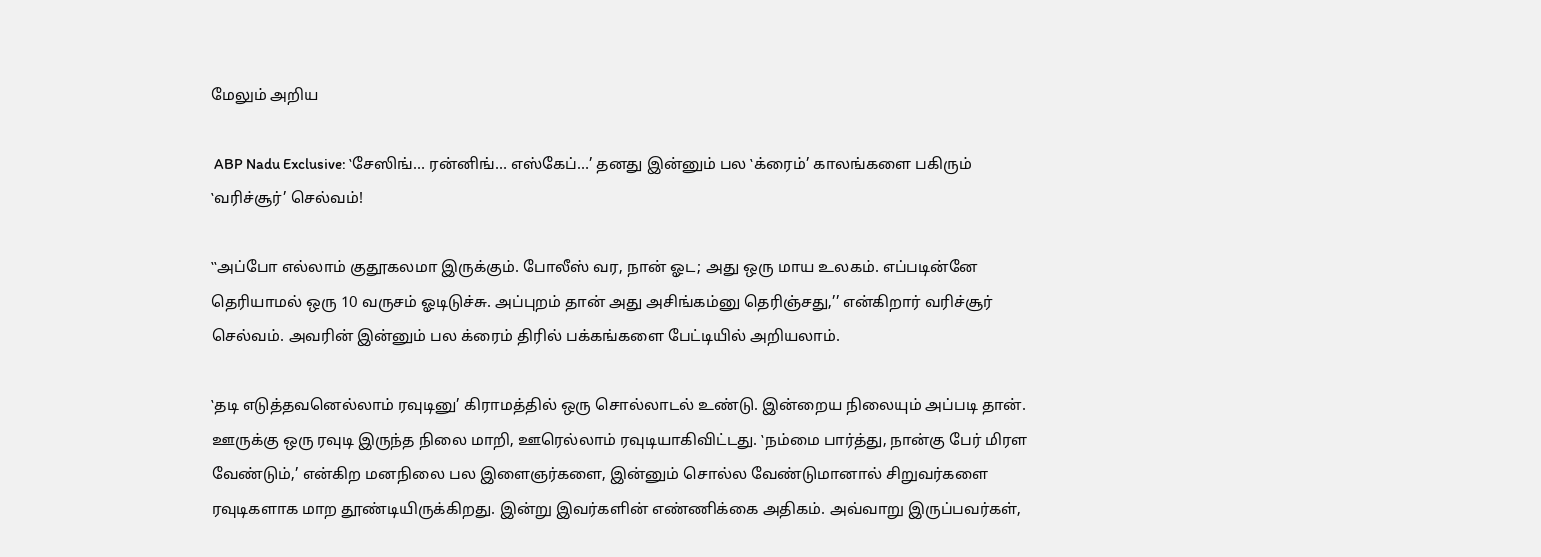மேலும் அறிய

 ABP Nadu Exclusive: ‛சேஸிங்… ரன்னிங்… எஸ்கேப்…’ தனது இன்னும் பல ‛க்ரைம்’ காலங்களை பகிரும் ‛வரிச்சூர்’ செல்வம்!

‛‛அப்போ எல்லாம் குதூகலமா இருக்கும். போலீஸ் வர, நான் ஓட; அது ஒரு மாய உலகம். எப்படின்னே தெரியாமல் ஒரு 10 வருசம் ஓடிடுச்சு. அப்புறம் தான் அது அசிங்கம்னு தெரிஞ்சது,’’ என்கிறார் வரிச்சூர் செல்வம். அவரின் இன்னும் பல க்ரைம் திரில் பக்கங்களை பேட்டியில் அறியலாம்.

‛தடி எடுத்தவனெல்லாம் ரவுடினு’ கிராமத்தில் ஒரு சொல்லாடல் உண்டு. இன்றைய நிலையும் அப்படி தான். ஊருக்கு ஒரு ரவுடி இருந்த நிலை மாறி, ஊரெல்லாம் ரவுடியாகிவிட்டது. ‛நம்மை பார்த்து, நான்கு பேர் மிரள வேண்டும்,’ என்கிற மனநிலை பல இளைஞர்களை, இன்னும் சொல்ல வேண்டுமானால் சிறுவர்களை ரவுடிகளாக மாற தூண்டியிருக்கிறது. இன்று இவர்களின் எண்ணிக்கை அதிகம். அவ்வாறு இருப்பவர்கள்,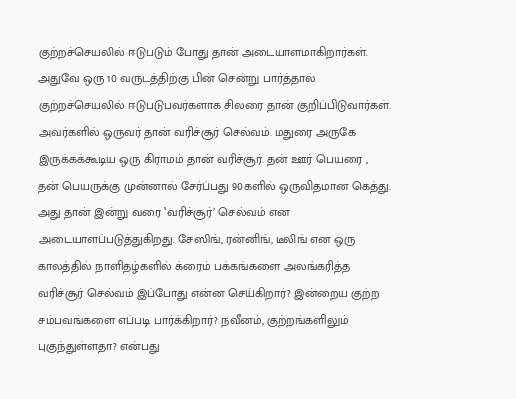குற்றச்செயலில் ஈடுபடும் போது தான் அடையாளமாகிறார்கள். அதுவே ஒரு 10 வருடத்திற்கு பின் சென்று பார்த்தால் குற்றச்செயலில் ஈடுபடுபவர்களாக சிலரை தான் குறிப்பிடுவார்கள். அவர்களில் ஒருவர் தான் வரிச்சூர் செல்வம். மதுரை அருகே இருக்கக்கூடிய ஒரு கிராமம் தான் வரிச்சூர். தன் ஊர் பெயரை , தன் பெயருக்கு முன்னால் சேர்ப்பது 90களில் ஒருவிதமான கெத்து. அது தான் இன்று வரை ‛வரிச்சூர்’ செல்வம் என அடையாளப்படுத்துகிறது. சேஸிங், ரன்னிங், டீலிங் என ஒரு காலத்தில் நாளிதழ்களில் க்ரைம் பக்கங்களை அலங்கரித்த வரிச்சூர் செல்வம் இப்போது என்ன செய்கிறார்? இன்றைய குற்ற சம்பவங்களை எப்படி பார்க்கிறார்? நவீனம், குற்றங்களிலும் புகுந்துள்ளதா? என்பது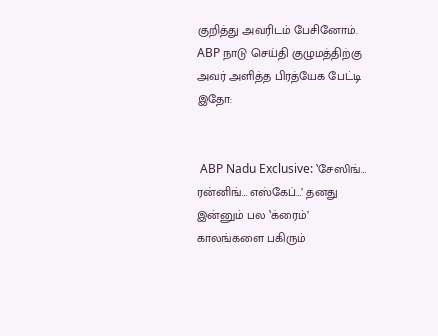குறித்து அவரிடம் பேசினோம். ABP நாடு செய்தி குழுமத்திற்கு அவர் அளித்த பிரத்யேக பேட்டி இதோ:


 ABP Nadu Exclusive: ‛சேஸிங்… ரன்னிங்… எஸ்கேப்…’ தனது இன்னும் பல ‛க்ரைம்’ காலங்களை பகிரும்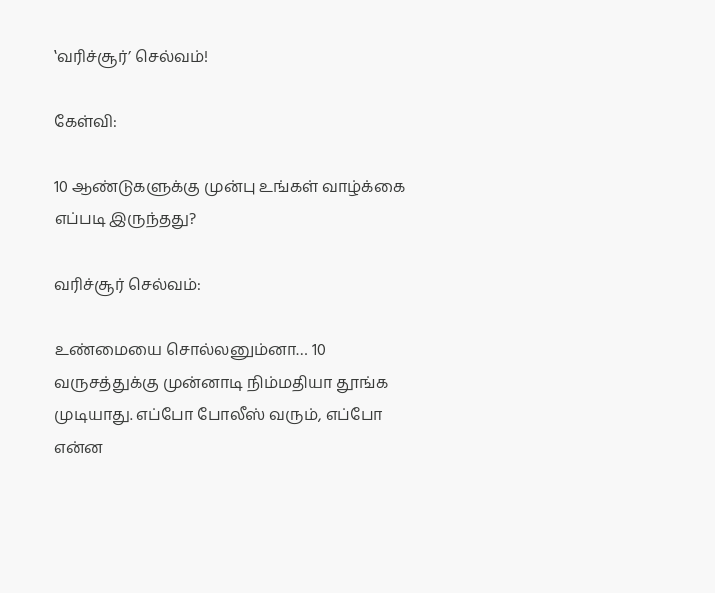‛வரிச்சூர்’ செல்வம்!

கேள்வி:

10 ஆண்டுகளுக்கு முன்பு உங்கள் வாழ்க்கை எப்படி இருந்தது?

வரிச்சூர் செல்வம்:

உண்மையை சொல்லனும்னா… 10 வருசத்துக்கு முன்னாடி நிம்மதியா தூங்க முடியாது. எப்போ போலீஸ் வரும், எப்போ என்ன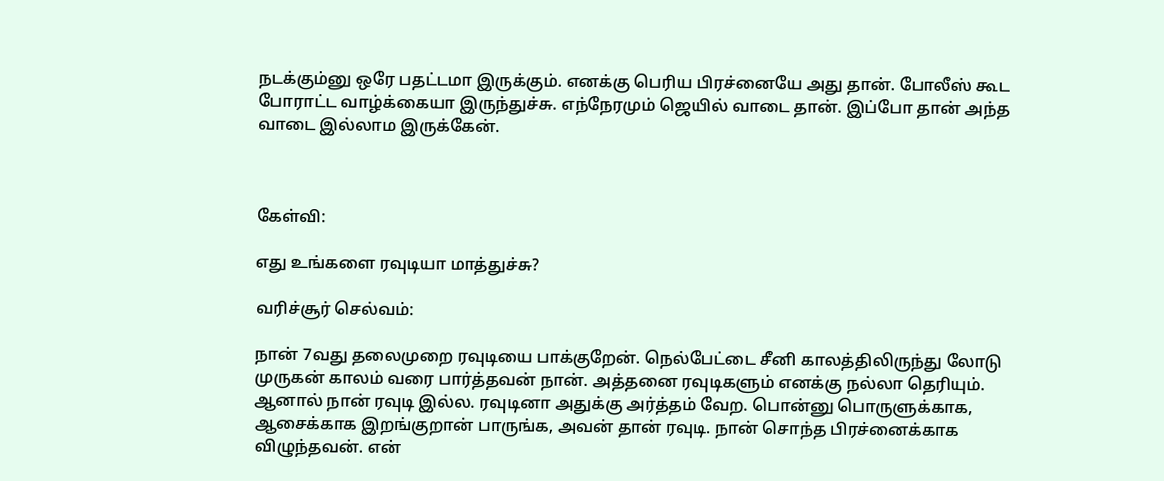நடக்கும்னு ஒரே பதட்டமா இருக்கும். எனக்கு பெரிய பிரச்னையே அது தான். போலீஸ் கூட போராட்ட வாழ்க்கையா இருந்துச்சு. எந்நேரமும் ஜெயில் வாடை தான். இப்போ தான் அந்த வாடை இல்லாம இருக்கேன்.



கேள்வி:

எது உங்களை ரவுடியா மாத்துச்சு?

வரிச்சூர் செல்வம்:

நான் 7வது தலைமுறை ரவுடியை பாக்குறேன். நெல்பேட்டை சீனி காலத்திலிருந்து லோடு முருகன் காலம் வரை பார்த்தவன் நான். அத்தனை ரவுடிகளும் எனக்கு நல்லா தெரியும். ஆனால் நான் ரவுடி இல்ல. ரவுடினா அதுக்கு அர்த்தம் வேற. பொன்னு பொருளுக்காக, ஆசைக்காக இறங்குறான் பாருங்க, அவன் தான் ரவுடி. நான் சொந்த பிரச்னைக்காக விழுந்தவன். என்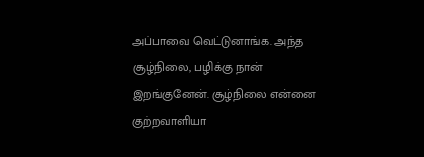அப்பாவை வெட்டுனாங்க. அந்த சூழ்நிலை, பழிக்கு நான் இறங்குனேன். சூழ்நிலை என்னை குற்றவாளியா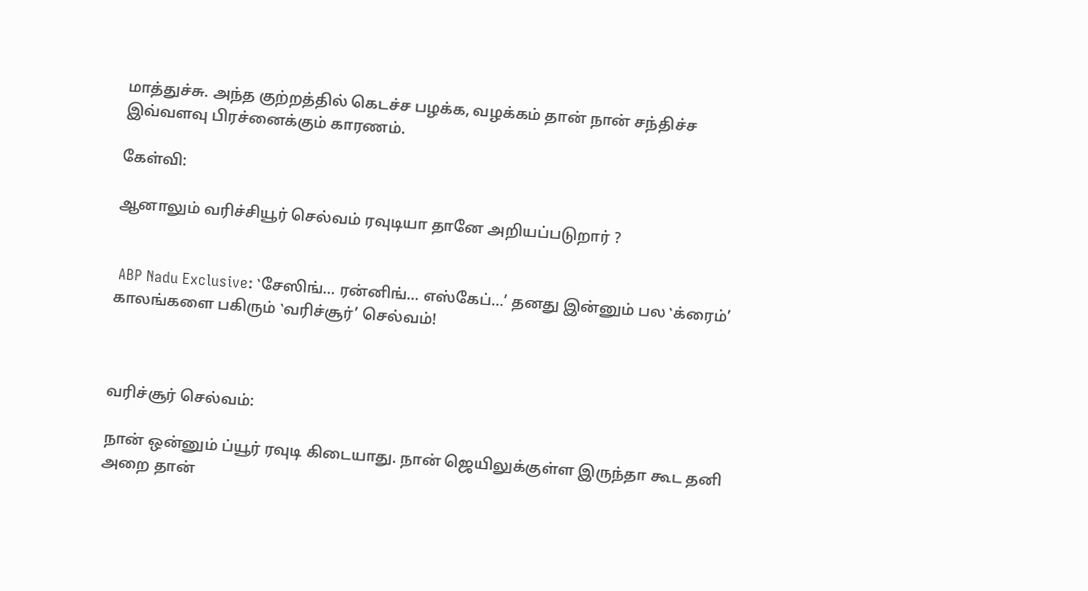மாத்துச்சு. அந்த குற்றத்தில் கெடச்ச பழக்க, வழக்கம் தான் நான் சந்திச்ச இவ்வளவு பிரச்னைக்கும் காரணம்.

கேள்வி:

ஆனாலும் வரிச்சியூர் செல்வம் ரவுடியா தானே அறியப்படுறார் ?


 ABP Nadu Exclusive: ‛சேஸிங்… ரன்னிங்… எஸ்கேப்…’ தனது இன்னும் பல ‛க்ரைம்’ காலங்களை பகிரும் ‛வரிச்சூர்’ செல்வம்!



வரிச்சூர் செல்வம்:

நான் ஒன்னும் ப்யூர் ரவுடி கிடையாது. நான் ஜெயிலுக்குள்ள இருந்தா கூட தனி அறை தான்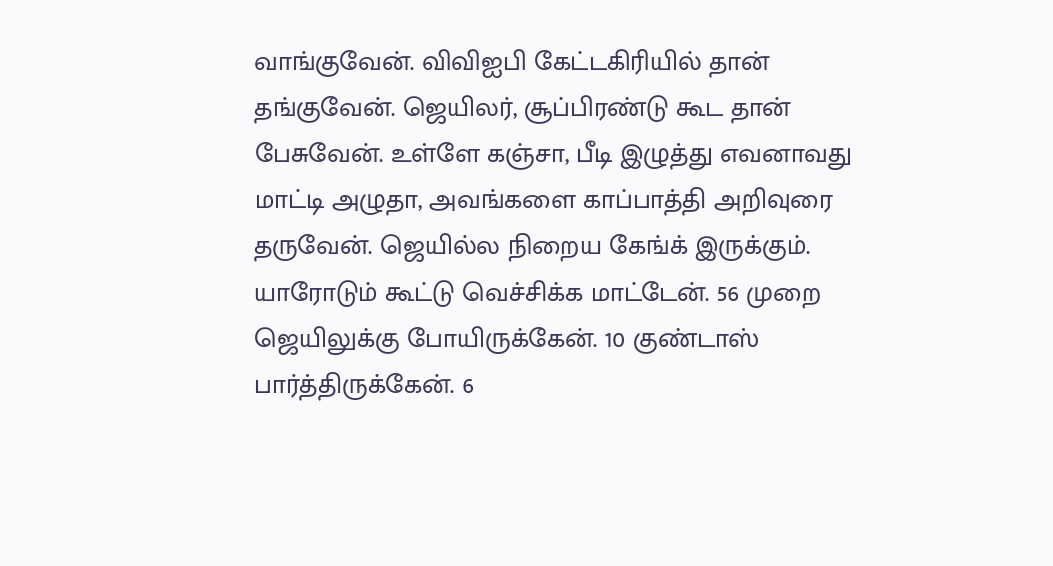வாங்குவேன். விவிஐபி கேட்டகிரியில் தான் தங்குவேன். ஜெயிலர், சூப்பிரண்டு கூட தான் பேசுவேன். உள்ளே கஞ்சா, பீடி இழுத்து எவனாவது மாட்டி அழுதா, அவங்களை காப்பாத்தி அறிவுரை தருவேன். ஜெயில்ல நிறைய கேங்க் இருக்கும். யாரோடும் கூட்டு வெச்சிக்க மாட்டேன். 56 முறை ஜெயிலுக்கு போயிருக்கேன். 10 குண்டாஸ் பார்த்திருக்கேன். 6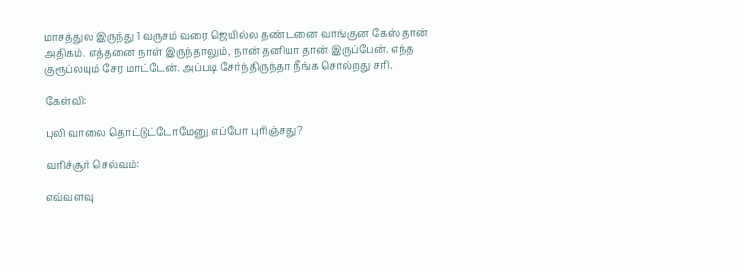மாசத்துல இருந்து 1 வருசம் வரை ஜெயில்ல தண்டனை வாங்குன கேஸ் தான் அதிகம். எத்தனை நாள் இருந்தாலும், நான் தனியா தான் இருப்பேன். எந்த குரூப்லயும் சேர மாட்டேன். அப்படி சேர்ந்திருந்தா நீங்க சொல்றது சரி.

கேள்வி:

புலி வாலை தொட்டுட்டோமேனு எப்போ புரிஞ்சது?

வரிச்சூர் செல்வம்:

எவ்வளவு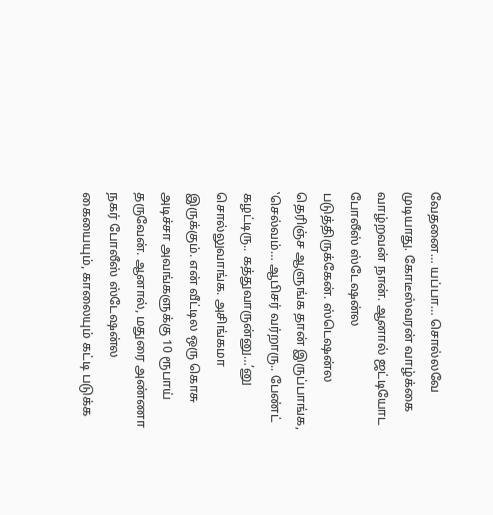வேதனை… யப்பா… சொல்லவே முடியாது. கோடீஸ்வரன் வாழ்க்கை வாழ்றவன் நான். ஆனால் ஜட்டியோட போலீஸ் ஸ்டேஷன்ல படுத்திருக்கேன். ஸ்டெஷன்ல தெரிஞ்ச ஆளுங்க தான் இருப்பாங்க, ‛செல்வம்… ஆபிசர் வர்றாரு.. பேண்ட் கழட்டிரு.. கத்துவாருன்னு…’னு சொல்லுவாங்க. அசிங்கமா இருக்கும். என் வீட்டில ஒரு கொசு அடிச்சா அவங்களுக்கு 10 ரூபாய் தருவேன். ஆனால், மதுரை அண்ணா நகர் போலீஸ் ஸ்டேஷன்ல கையையும், காலையும் கட்டி படுக்க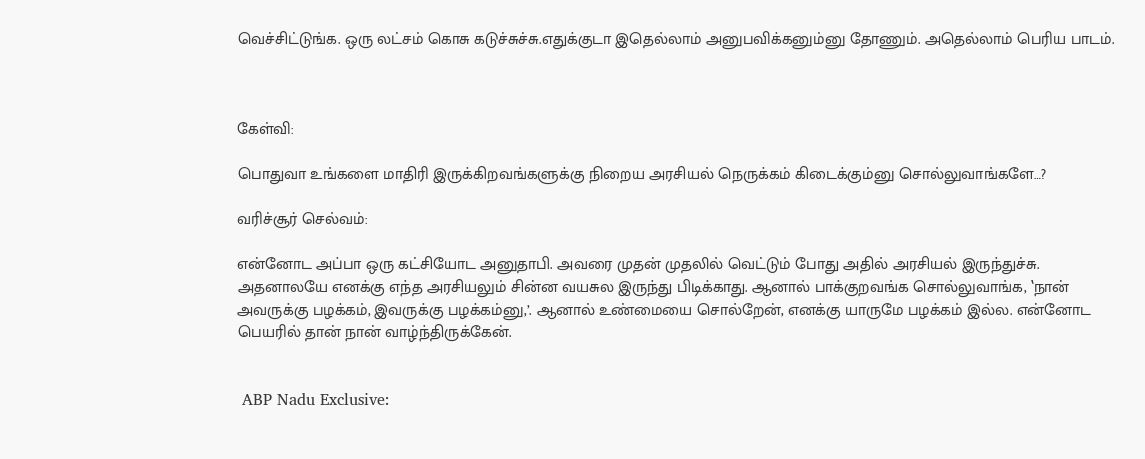வெச்சிட்டுங்க. ஒரு லட்சம் கொசு கடுச்சுச்சு.எதுக்குடா இதெல்லாம் அனுபவிக்கனும்னு தோணும். அதெல்லாம் பெரிய பாடம்.



கேள்வி:

பொதுவா உங்களை மாதிரி இருக்கிறவங்களுக்கு நிறைய அரசியல் நெருக்கம் கிடைக்கும்னு சொல்லுவாங்களே…?

வரிச்சூர் செல்வம்:

என்னோட அப்பா ஒரு கட்சியோட அனுதாபி. அவரை முதன் முதலில் வெட்டும் போது அதில் அரசியல் இருந்துச்சு. அதனாலயே எனக்கு எந்த அரசியலும் சின்ன வயசுல இருந்து பிடிக்காது. ஆனால் பாக்குறவங்க சொல்லுவாங்க, ‛நான் அவருக்கு பழக்கம், இவருக்கு பழக்கம்னு,’. ஆனால் உண்மையை சொல்றேன், எனக்கு யாருமே பழக்கம் இல்ல. என்னோட பெயரில் தான் நான் வாழ்ந்திருக்கேன்.


 ABP Nadu Exclusive: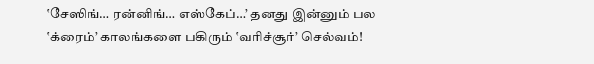‛சேஸிங்… ரன்னிங்… எஸ்கேப்…’ தனது இன்னும் பல ‛க்ரைம்’ காலங்களை பகிரும் ‛வரிச்சூர்’ செல்வம்!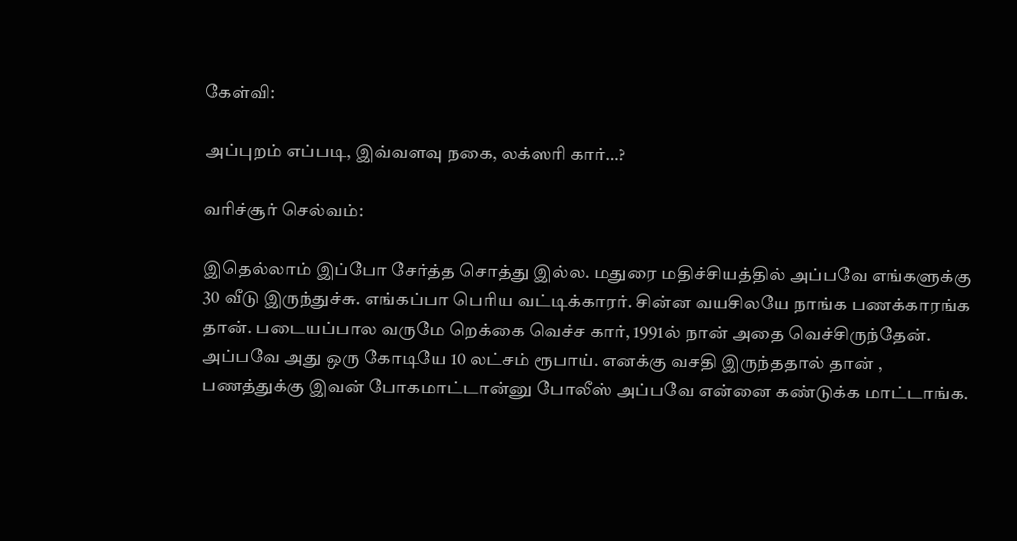கேள்வி:

அப்புறம் எப்படி, இவ்வளவு நகை, லக்ஸரி கார்…?

வரிச்சூர் செல்வம்:

இதெல்லாம் இப்போ சேர்த்த சொத்து இல்ல. மதுரை மதிச்சியத்தில் அப்பவே எங்களுக்கு 30 வீடு இருந்துச்சு. எங்கப்பா பெரிய வட்டிக்காரர். சின்ன வயசிலயே நாங்க பணக்காரங்க தான். படையப்பால வருமே றெக்கை வெச்ச கார், 1991ல் நான் அதை வெச்சிருந்தேன். அப்பவே அது ஒரு கோடியே 10 லட்சம் ரூபாய். எனக்கு வசதி இருந்ததால் தான் , பணத்துக்கு இவன் போகமாட்டான்னு போலீஸ் அப்பவே என்னை கண்டுக்க மாட்டாங்க.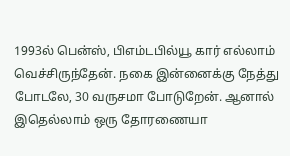1993ல் பென்ஸ், பிஎம்டபில்யூ கார் எல்லாம் வெச்சிருந்தேன். நகை இன்னைக்கு நேத்து போடலே, 30 வருசமா போடுறேன். ஆனால் இதெல்லாம் ஒரு தோரணையா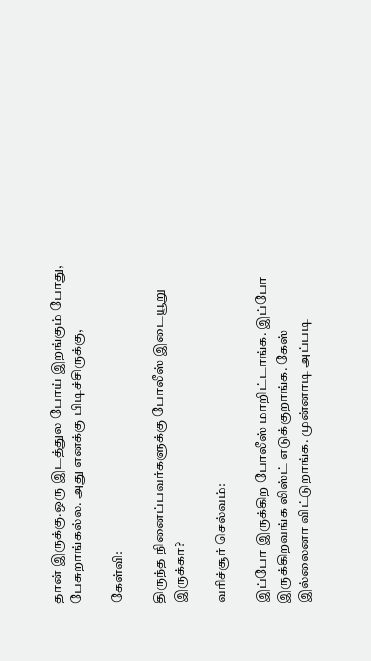தான் இருக்கு.ஒரு இடத்துல போய் இறங்கும் போது, பேசுறாங்கல்ல. அது எனக்கு பிடிச்சிருக்கு,

கேள்வி:

திருந்த நினைப்பவர்களுக்கு போலீஸ் இடையூறு இருக்கா?

வரிச்சூர் செல்வம்:

இப்போ இருக்கிற போலீஸ் மாறிட்டாங்க. இப்போ இருக்கிறவங்க லிஸ்ட் எடுக்குறாங்க. கேஸ் இல்லைனா விட்டுறாங்க. முன்னாடி அப்படி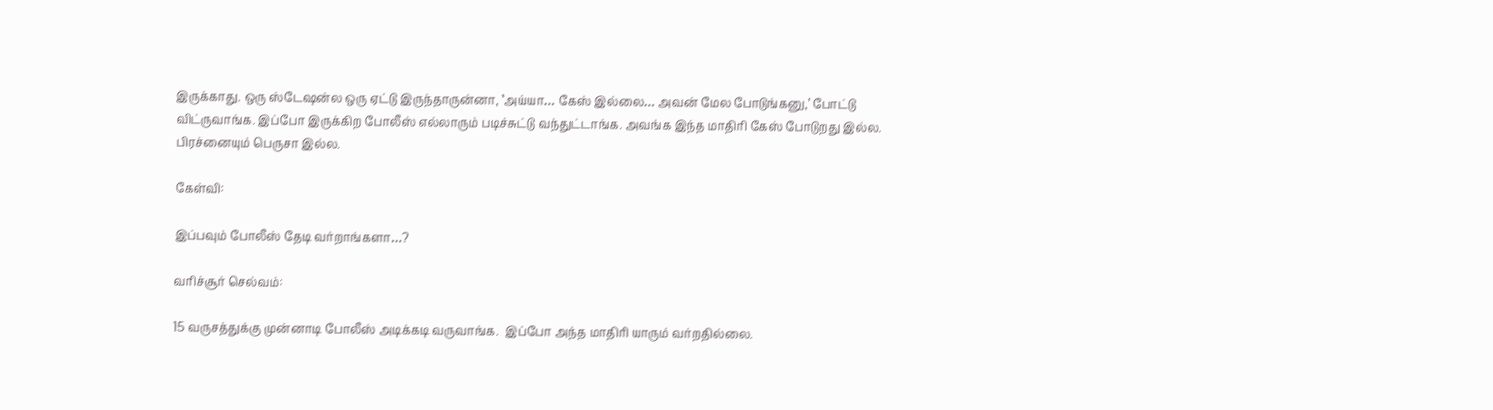இருக்காது. ஒரு ஸ்டேஷன்ல ஒரு ஏட்டு இருந்தாருன்னா, ‛அய்யா… கேஸ் இல்லை… அவன் மேல போடுங்கனு,’ போட்டு விட்ருவாங்க. இப்போ இருக்கிற போலீஸ் எல்லாரும் படிச்சுட்டு வந்துட்டாங்க. அவங்க இந்த மாதிரி கேஸ் போடுறது இல்ல. பிரச்னையும் பெருசா இல்ல.

கேள்வி:

இப்பவும் போலீஸ் தேடி வர்றாங்களா…?

வரிச்சூர் செல்வம்:

15 வருசத்துக்கு முன்னாடி போலீஸ் அடிக்கடி வருவாங்க.  இப்போ அந்த மாதிரி யாரும் வர்றதில்லை.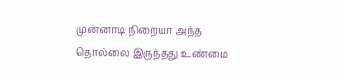முன்னாடி நிறையா அந்த தொல்லை இருந்தது உண்மை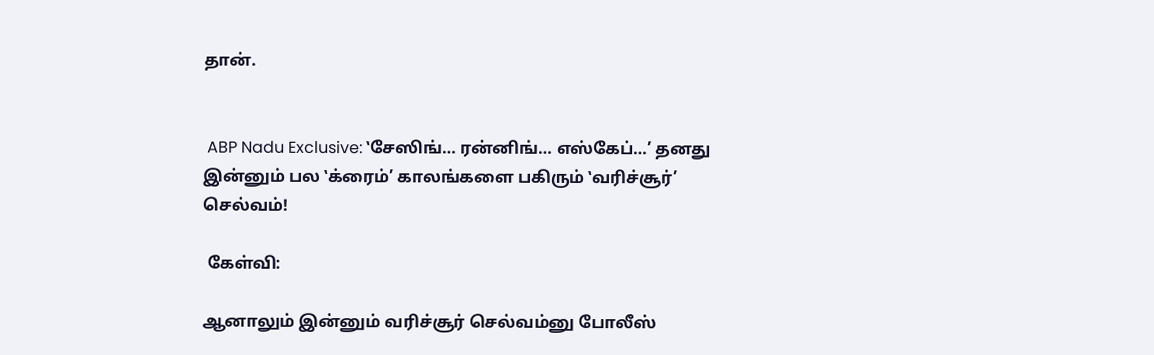தான்.


 ABP Nadu Exclusive: ‛சேஸிங்… ரன்னிங்… எஸ்கேப்…’ தனது இன்னும் பல ‛க்ரைம்’ காலங்களை பகிரும் ‛வரிச்சூர்’ செல்வம்!

 கேள்வி:

ஆனாலும் இன்னும் வரிச்சூர் செல்வம்னு போலீஸ்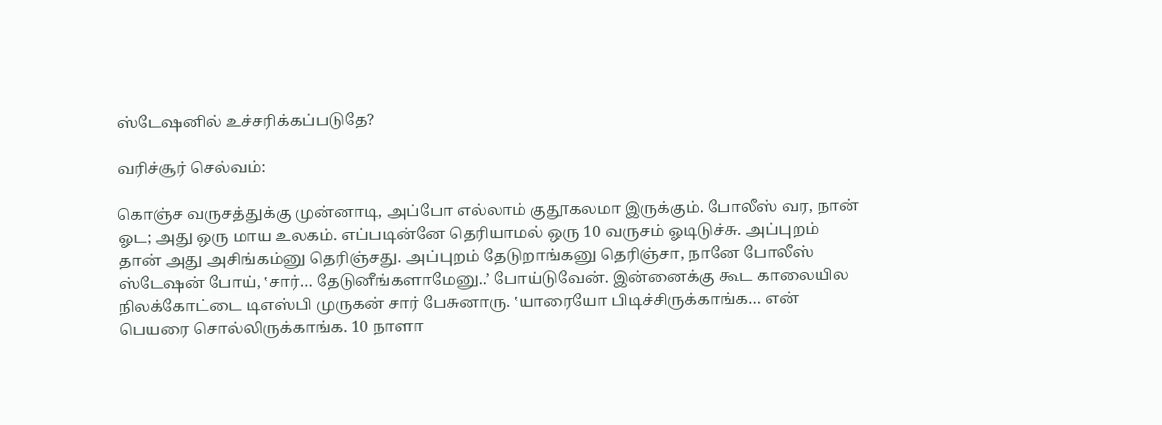ஸ்டேஷனில் உச்சரிக்கப்படுதே?

வரிச்சூர் செல்வம்:

கொஞ்ச வருசத்துக்கு முன்னாடி, அப்போ எல்லாம் குதூகலமா இருக்கும். போலீஸ் வர, நான் ஓட; அது ஒரு மாய உலகம். எப்படின்னே தெரியாமல் ஒரு 10 வருசம் ஓடிடுச்சு. அப்புறம் தான் அது அசிங்கம்னு தெரிஞ்சது. அப்புறம் தேடுறாங்கனு தெரிஞ்சா, நானே போலீஸ் ஸ்டேஷன் போய், ‛சார்… தேடுனீங்களாமேனு..’ போய்டுவேன். இன்னைக்கு கூட காலையில நிலக்கோட்டை டிஎஸ்பி முருகன் சார் பேசுனாரு. ‛யாரையோ பிடிச்சிருக்காங்க… என் பெயரை சொல்லிருக்காங்க. 10 நாளா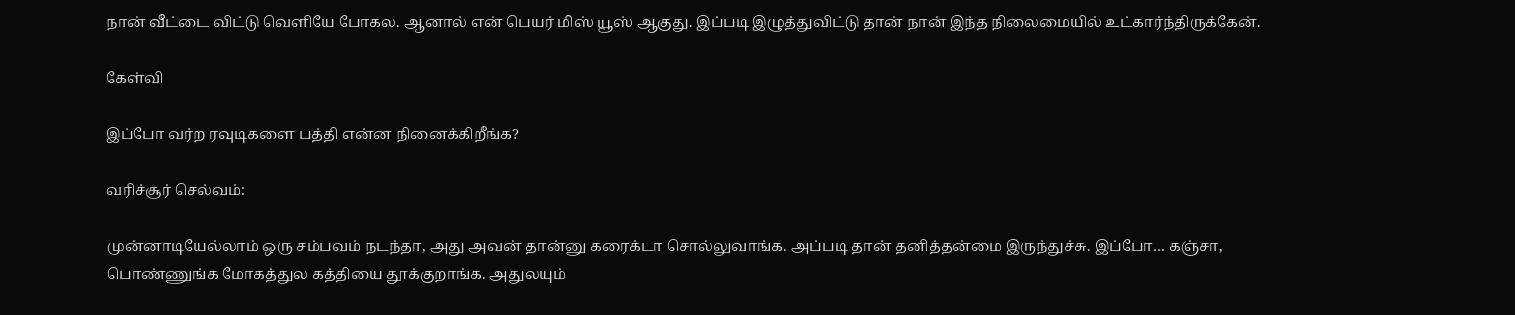நான் வீட்டை விட்டு வெளியே போகல. ஆனால் என் பெயர் மிஸ் யூஸ் ஆகுது. இப்படி இழுத்துவிட்டு தான் நான் இந்த நிலைமையில் உட்கார்ந்திருக்கேன்.

கேள்வி

இப்போ வர்ற ரவுடிகளை பத்தி என்ன நினைக்கிறீங்க?

வரிச்சூர் செல்வம்:

முன்னாடியேல்லாம் ஒரு சம்பவம் நடந்தா, அது அவன் தான்னு கரைக்டா சொல்லுவாங்க. அப்படி தான் தனித்தன்மை இருந்துச்சு. இப்போ… கஞ்சா, பொண்ணுங்க மோகத்துல கத்தியை தூக்குறாங்க. அதுலயும்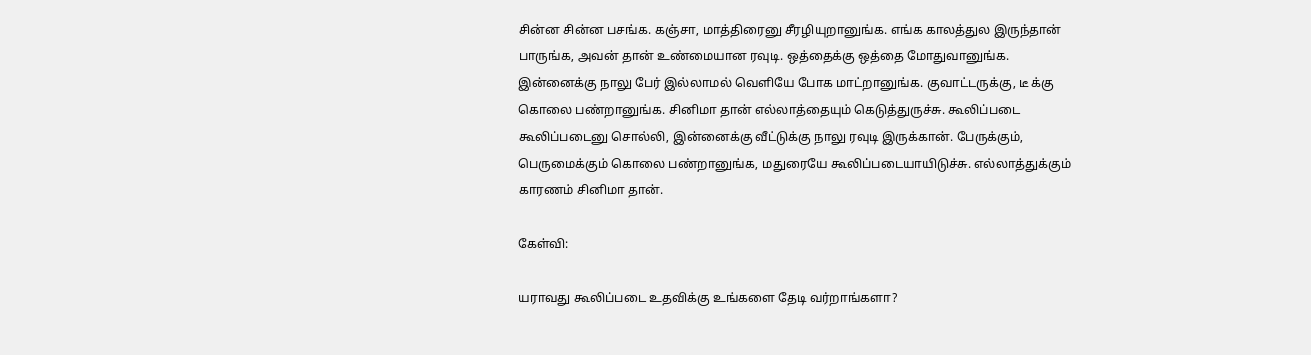சின்ன சின்ன பசங்க. கஞ்சா, மாத்திரைனு சீரழியுறானுங்க. எங்க காலத்துல இருந்தான் பாருங்க, அவன் தான் உண்மையான ரவுடி. ஒத்தைக்கு ஒத்தை மோதுவானுங்க. இன்னைக்கு நாலு பேர் இல்லாமல் வெளியே போக மாட்றானுங்க. குவாட்டருக்கு, டீ க்கு கொலை பண்றானுங்க. சினிமா தான் எல்லாத்தையும் கெடுத்துருச்சு. கூலிப்படை கூலிப்படைனு சொல்லி, இன்னைக்கு வீட்டுக்கு நாலு ரவுடி இருக்கான். பேருக்கும், பெருமைக்கும் கொலை பண்றானுங்க, மதுரையே கூலிப்படையாயிடுச்சு. எல்லாத்துக்கும் காரணம் சினிமா தான்.

கேள்வி:

யராவது கூலிப்படை உதவிக்கு உங்களை தேடி வர்றாங்களா?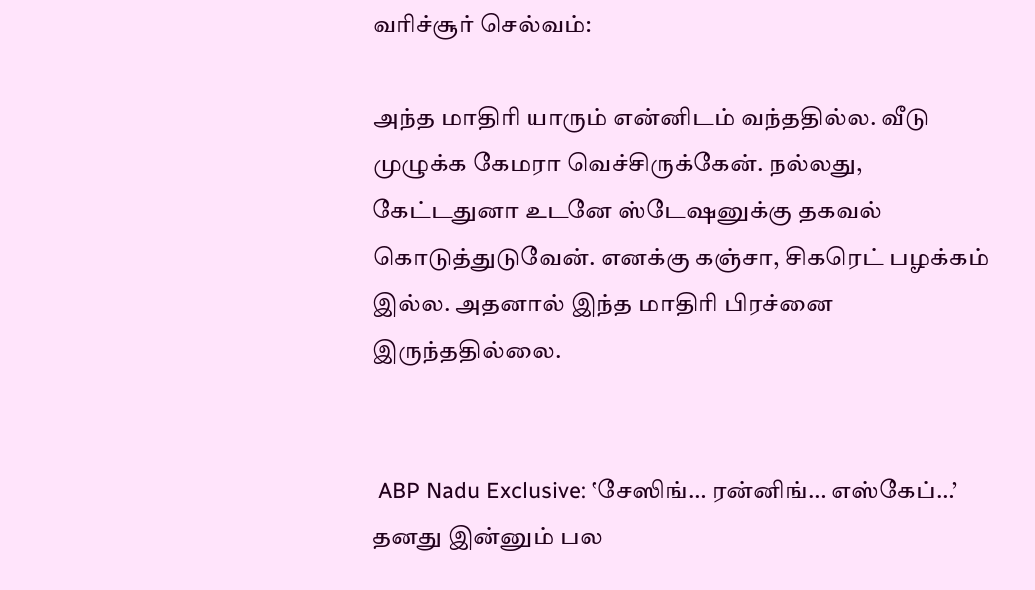வரிச்சூர் செல்வம்:

அந்த மாதிரி யாரும் என்னிடம் வந்ததில்ல. வீடு முழுக்க கேமரா வெச்சிருக்கேன். நல்லது, கேட்டதுனா உடனே ஸ்டேஷனுக்கு தகவல் கொடுத்துடுவேன். எனக்கு கஞ்சா, சிகரெட் பழக்கம் இல்ல. அதனால் இந்த மாதிரி பிரச்னை இருந்ததில்லை.


 ABP Nadu Exclusive: ‛சேஸிங்… ரன்னிங்… எஸ்கேப்…’ தனது இன்னும் பல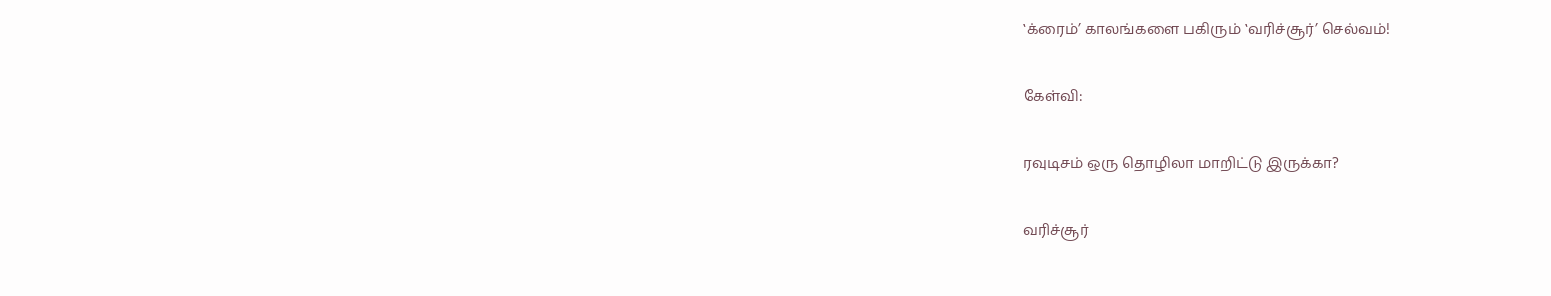‛க்ரைம்’ காலங்களை பகிரும் ‛வரிச்சூர்’ செல்வம்!

கேள்வி:

ரவுடிசம் ஒரு தொழிலா மாறிட்டு இருக்கா?

வரிச்சூர்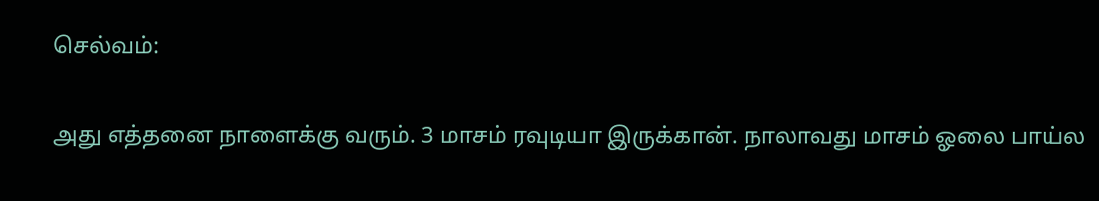செல்வம்:

அது எத்தனை நாளைக்கு வரும். 3 மாசம் ரவுடியா இருக்கான். நாலாவது மாசம் ஓலை பாய்ல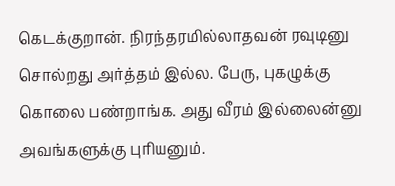கெடக்குறான். நிரந்தரமில்லாதவன் ரவுடினு சொல்றது அர்த்தம் இல்ல. பேரு, புகழுக்கு கொலை பண்றாங்க. அது வீரம் இல்லைன்னு அவங்களுக்கு புரியனும்.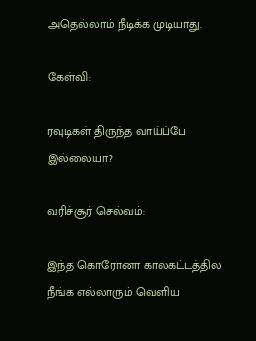அதெல்லாம் நீடிக்க முடியாது.

கேள்வி:

ரவுடிகள் திருந்த வாய்ப்பே இல்லையா?

வரிச்சூர் செல்வம்:

இந்த கொரோனா காலகட்டத்தில நீங்க எல்லாரும் வெளிய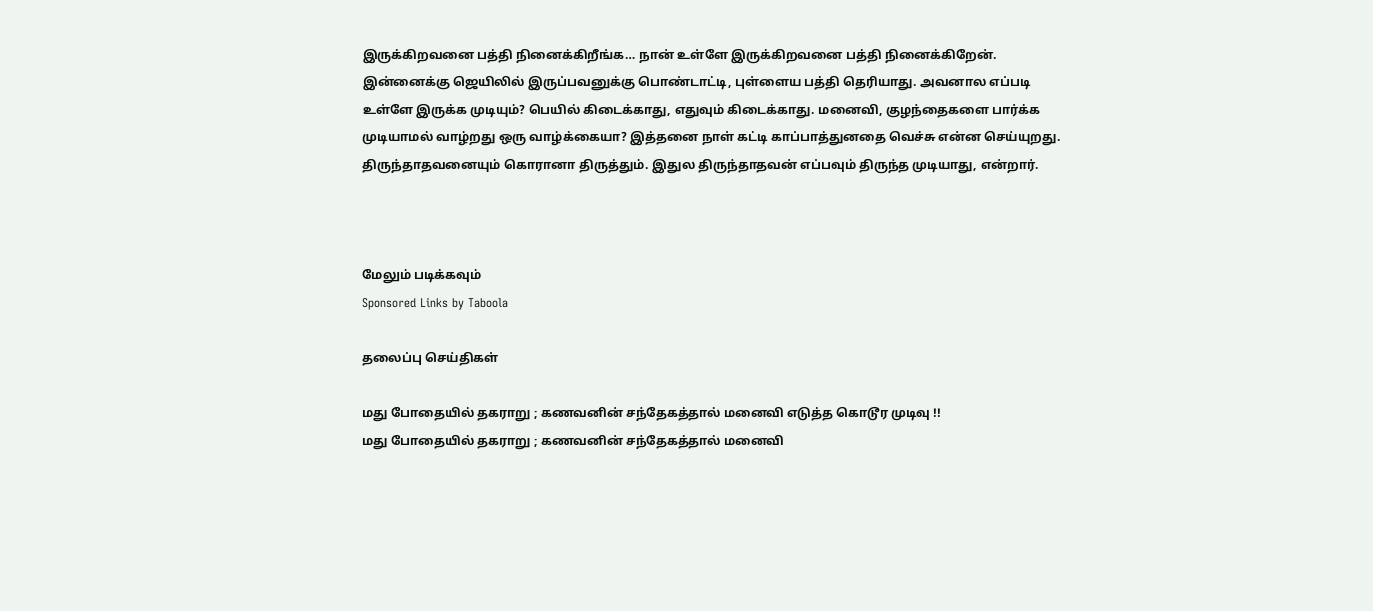இருக்கிறவனை பத்தி நினைக்கிறீங்க… நான் உள்ளே இருக்கிறவனை பத்தி நினைக்கிறேன். இன்னைக்கு ஜெயிலில் இருப்பவனுக்கு பொண்டாட்டி, புள்ளைய பத்தி தெரியாது. அவனால எப்படி உள்ளே இருக்க முடியும்? பெயில் கிடைக்காது, எதுவும் கிடைக்காது. மனைவி, குழந்தைகளை பார்க்க முடியாமல் வாழ்றது ஒரு வாழ்க்கையா? இத்தனை நாள் கட்டி காப்பாத்துனதை வெச்சு என்ன செய்யுறது. திருந்தாதவனையும் கொரானா திருத்தும். இதுல திருந்தாதவன் எப்பவும் திருந்த முடியாது, என்றார்.



மேலும் படிக்கவும்
Sponsored Links by Taboola

தலைப்பு செய்திகள்

மது போதையில் தகராறு ; கணவனின் சந்தேகத்தால் மனைவி எடுத்த கொடூர முடிவு !!
மது போதையில் தகராறு ; கணவனின் சந்தேகத்தால் மனைவி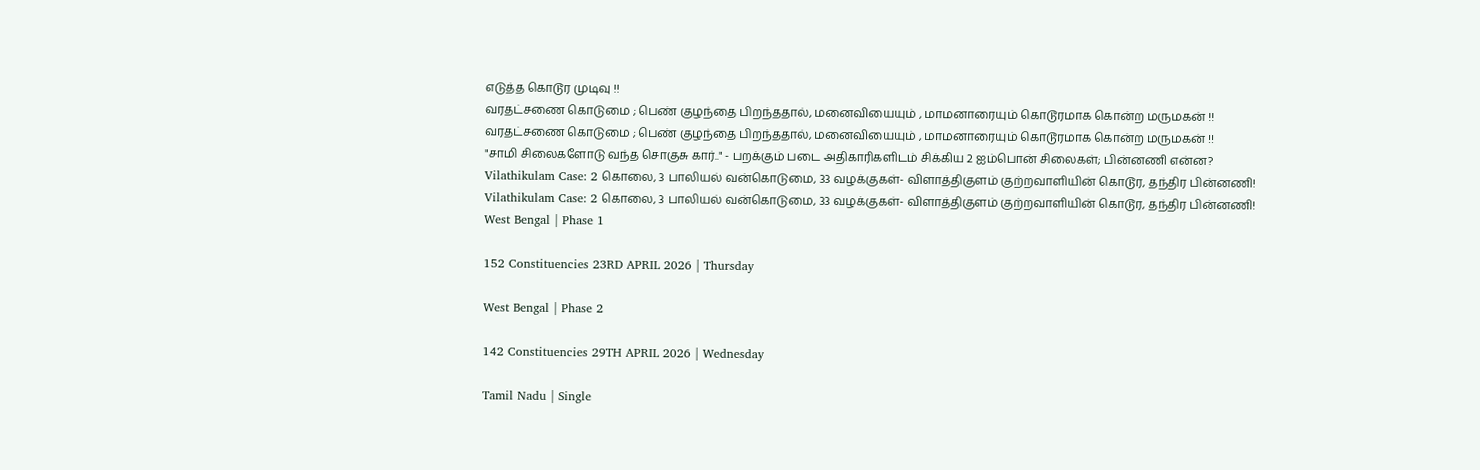எடுத்த கொடூர முடிவு !!
வரதட்சணை கொடுமை ; பெண் குழந்தை பிறந்ததால், மனைவியையும் , மாமனாரையும் கொடூரமாக கொன்ற மருமகன் !!
வரதட்சணை கொடுமை ; பெண் குழந்தை பிறந்ததால், மனைவியையும் , மாமனாரையும் கொடூரமாக கொன்ற மருமகன் !!
"சாமி சிலைகளோடு வந்த சொகுசு கார்.." - பறக்கும் படை அதிகாரிகளிடம் சிக்கிய 2 ஐம்பொன் சிலைகள்; பின்னணி என்ன?
Vilathikulam Case: 2 கொலை, 3 பாலியல் வன்கொடுமை, 33 வழக்குகள்- விளாத்திகுளம் குற்றவாளியின் கொடூர, தந்திர பின்னணி!
Vilathikulam Case: 2 கொலை, 3 பாலியல் வன்கொடுமை, 33 வழக்குகள்- விளாத்திகுளம் குற்றவாளியின் கொடூர, தந்திர பின்னணி!
West Bengal | Phase 1

152 Constituencies 23RD APRIL 2026 | Thursday

West Bengal | Phase 2

142 Constituencies 29TH APRIL 2026 | Wednesday

Tamil Nadu | Single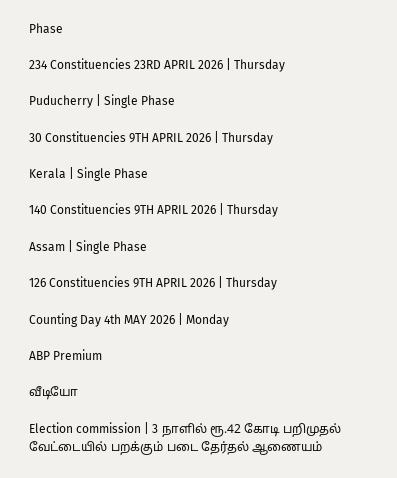Phase

234 Constituencies 23RD APRIL 2026 | Thursday

Puducherry | Single Phase

30 Constituencies 9TH APRIL 2026 | Thursday

Kerala | Single Phase

140 Constituencies 9TH APRIL 2026 | Thursday

Assam | Single Phase

126 Constituencies 9TH APRIL 2026 | Thursday

Counting Day 4th MAY 2026 | Monday

ABP Premium

வீடியோ

Election commission | 3 நாளில் ரூ.42 கோடி பறிமுதல் வேட்டையில் பறக்கும் படை தேர்தல் ஆணையம்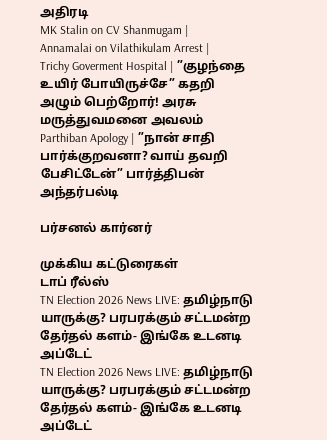அதிரடி
MK Stalin on CV Shanmugam |
Annamalai on Vilathikulam Arrest |
Trichy Goverment Hospital | ”குழந்தை உயிர் போயிருச்சே” கதறி அழும் பெற்றோர்! அரசு மருத்துவமனை அவலம்
Parthiban Apology | ”நான் சாதி பார்க்குறவனா? வாய் தவறி பேசிட்டேன்” பார்த்திபன் அந்தர்பல்டி

பர்சனல் கார்னர்

முக்கிய கட்டுரைகள்
டாப் ரீல்ஸ்
TN Election 2026 News LIVE: தமிழ்நாடு யாருக்கு? பரபரக்கும் சட்டமன்ற தேர்தல் களம்- இங்கே உடனடி அப்டேட்
TN Election 2026 News LIVE: தமிழ்நாடு யாருக்கு? பரபரக்கும் சட்டமன்ற தேர்தல் களம்- இங்கே உடனடி அப்டேட்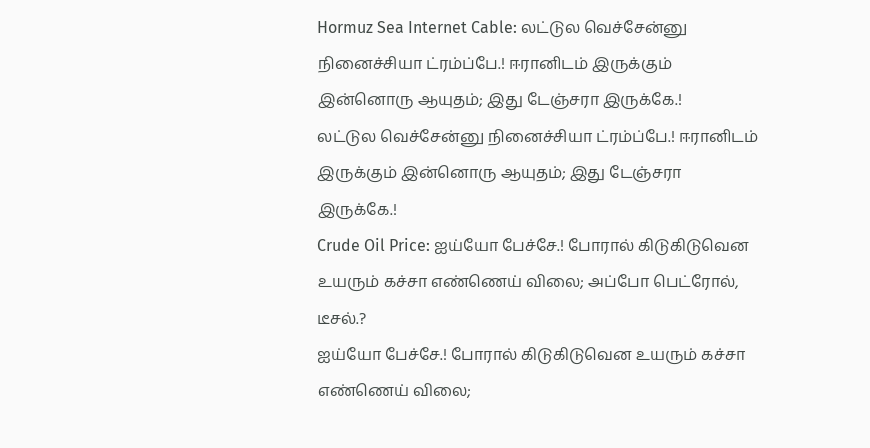Hormuz Sea Internet Cable: லட்டுல வெச்சேன்னு நினைச்சியா ட்ரம்ப்பே.! ஈரானிடம் இருக்கும் இன்னொரு ஆயுதம்; இது டேஞ்சரா இருக்கே.!
லட்டுல வெச்சேன்னு நினைச்சியா ட்ரம்ப்பே.! ஈரானிடம் இருக்கும் இன்னொரு ஆயுதம்; இது டேஞ்சரா இருக்கே.!
Crude Oil Price: ஐய்யோ பேச்சே.! போரால் கிடுகிடுவென உயரும் கச்சா எண்ணெய் விலை; அப்போ பெட்ரோல், டீசல்.?
ஐய்யோ பேச்சே.! போரால் கிடுகிடுவென உயரும் கச்சா எண்ணெய் விலை;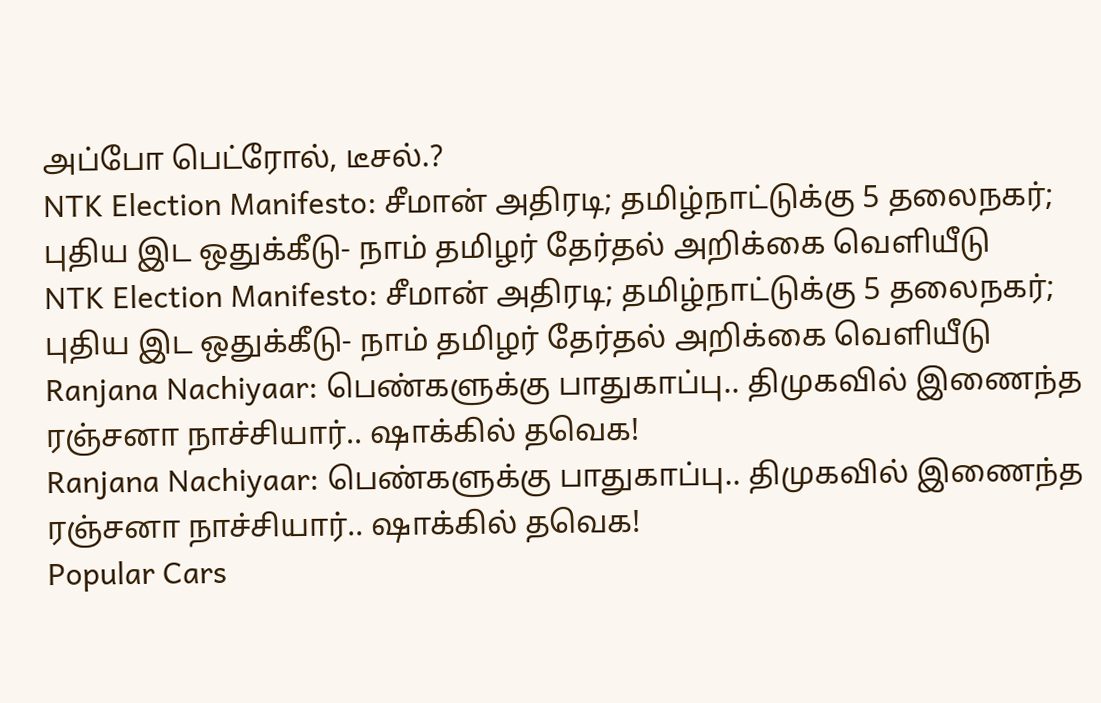அப்போ பெட்ரோல், டீசல்.?
NTK Election Manifesto: சீமான் அதிரடி; தமிழ்நாட்டுக்கு 5 தலைநகர்; புதிய இட ஒதுக்கீடு- நாம் தமிழர் தேர்தல் அறிக்கை வெளியீடு
NTK Election Manifesto: சீமான் அதிரடி; தமிழ்நாட்டுக்கு 5 தலைநகர்; புதிய இட ஒதுக்கீடு- நாம் தமிழர் தேர்தல் அறிக்கை வெளியீடு
Ranjana Nachiyaar: பெண்களுக்கு பாதுகாப்பு.. திமுகவில் இணைந்த ரஞ்சனா நாச்சியார்.. ஷாக்கில் தவெக!
Ranjana Nachiyaar: பெண்களுக்கு பாதுகாப்பு.. திமுகவில் இணைந்த ரஞ்சனா நாச்சியார்.. ஷாக்கில் தவெக!
Popular Cars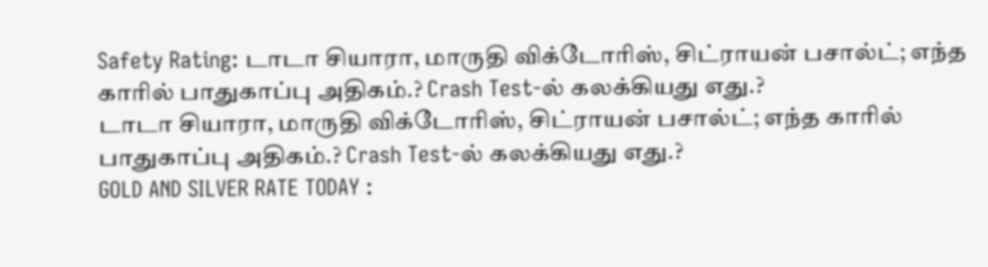Safety Rating: டாடா சியாரா, மாருதி விக்டோரிஸ், சிட்ராயன் பசால்ட்; எந்த காரில் பாதுகாப்பு அதிகம்.? Crash Test-ல் கலக்கியது எது.?
டாடா சியாரா, மாருதி விக்டோரிஸ், சிட்ராயன் பசால்ட்; எந்த காரில் பாதுகாப்பு அதிகம்.? Crash Test-ல் கலக்கியது எது.?
GOLD AND SILVER RATE TODAY :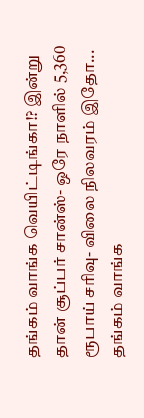தங்கம் வாங்க வெயிட்டிங்கா!? இன்று தான் சூப்பர் சான்ஸ்- ஒரே நாளில் 5,360 ரூபாய் சரிவு- விலை நிலவரம் இதோ...
தங்கம் வாங்க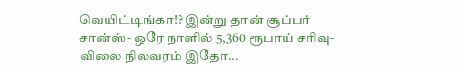வெயிட்டிங்கா!? இன்று தான் சூப்பர் சான்ஸ்- ஒரே நாளில் 5,360 ரூபாய் சரிவு- விலை நிலவரம் இதோ...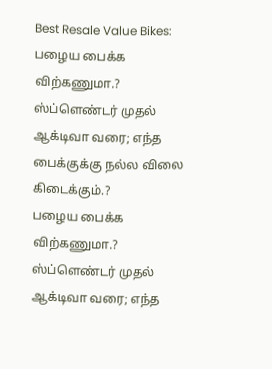Best Resale Value Bikes: பழைய பைக்க விற்கணுமா.? ஸ்ப்ளெண்டர் முதல் ஆக்டிவா வரை; எந்த பைக்குக்கு நல்ல விலை கிடைக்கும்.?
பழைய பைக்க விற்கணுமா.? ஸ்ப்ளெண்டர் முதல் ஆக்டிவா வரை; எந்த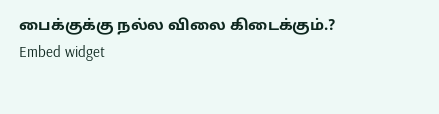பைக்குக்கு நல்ல விலை கிடைக்கும்.?
Embed widget